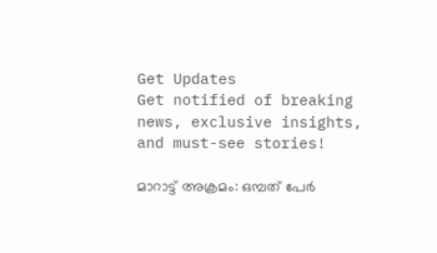Get Updates
Get notified of breaking news, exclusive insights, and must-see stories!

മാറാട്ട് അക്രമം: ഒമ്പത് പേര്‍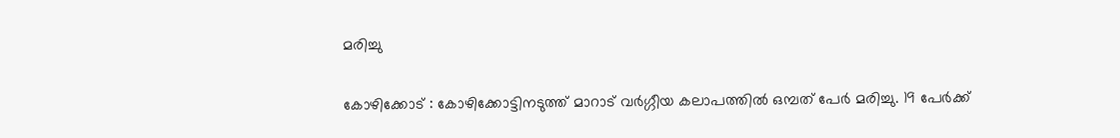മരിച്ചു

കോഴിക്കോട് : കോഴിക്കോട്ടിനടുത്ത് മാറാട് വര്‍ഗ്ഗീയ കലാപത്തില്‍ ഒമ്പത് പേര്‍ മരിച്ചു. 19 പേര്‍ക്ക്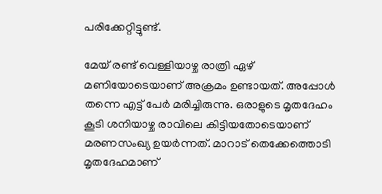പരിക്കേറ്റിട്ടുണ്ട്.

മേയ് രണ്ട് വെള്ളിയാഴ്ച രാത്രി ഏഴ് മണിയോടെയാണ് അക്രമം ഉണ്ടായത്. അപ്പോള്‍ തന്നെ എട്ട് പേര്‍ മരിച്ചിരുന്നു. ഒരാളുടെ മൃതദേഹം കൂടി ശനിയാഴ്ച രാവിലെ കിട്ടിയതോടെയാണ് മരണസംഖ്യ ഉയര്‍ന്നത്. മാറാട് തെക്കേത്തൊടി മൃതദേഹമാണ്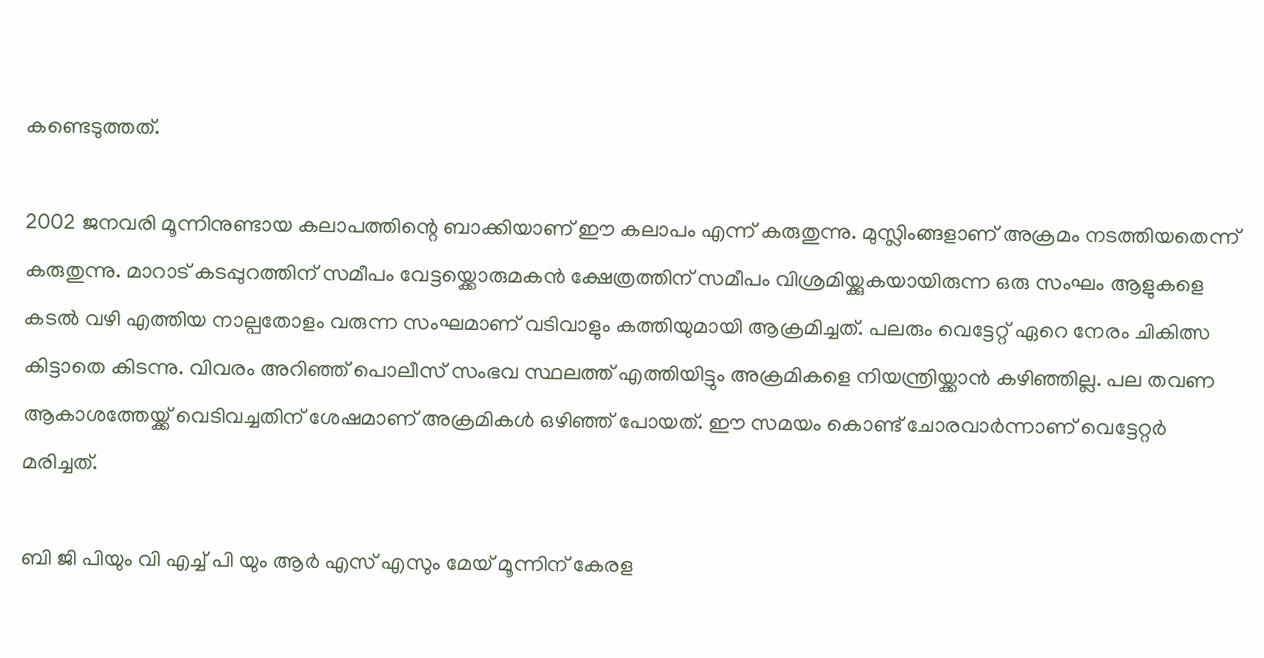കണ്ടെടുത്തത്.

2002 ജനവരി മൂന്നിനുണ്ടായ കലാപത്തിന്റെ ബാക്കിയാണ് ഈ കലാപം എന്ന് കരുതുന്നു. മുസ്ലിംങ്ങളാണ് അക്രമം നടത്തിയതെന്ന് കരുതുന്നു. മാറാട് കടപ്പുറത്തിന് സമീപം വേട്ടയ്ക്കൊരുമകന്‍ ക്ഷേത്രത്തിന് സമീപം വിശ്രമിയ്ക്കുകയായിരുന്ന ഒരു സംഘം ആളുകളെ കടല്‍ വഴി എത്തിയ നാല്പതോളം വരുന്ന സംഘമാണ് വടിവാളും കത്തിയുമായി ആക്രമിച്ചത്. പലരും വെട്ടേറ്റ് ഏറെ നേരം ചികിത്സ കിട്ടാതെ കിടന്നു. വിവരം അറിഞ്ഞ് പൊലീസ് സംഭവ സ്ഥലത്ത് എത്തിയിട്ടും അക്രമികളെ നിയന്ത്രിയ്ക്കാന്‍ കഴിഞ്ഞില്ല. പല തവണ ആകാശത്തേയ്ക്ക് വെടിവച്ചതിന് ശേഷമാണ് അക്രമികള്‍ ഒഴിഞ്ഞ് പോയത്. ഈ സമയം കൊണ്ട് ചോരവാര്‍ന്നാണ് വെട്ടേറ്റര്‍ മരിച്ചത്.

ബി ജി പിയും വി എച്ച് പി യും ആര്‍ എസ് എസും മേയ് മൂന്നിന് കേരള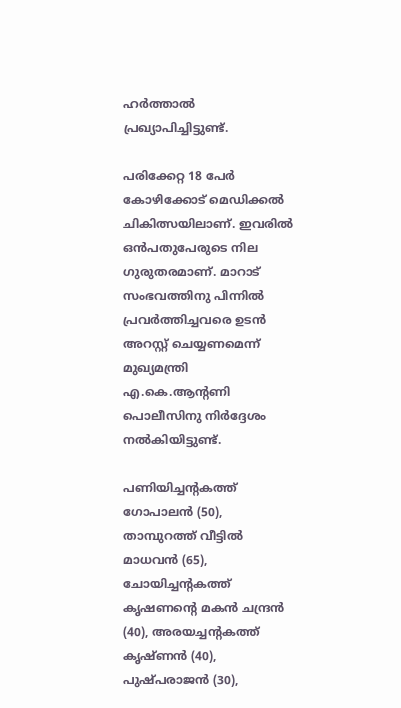ഹര്‍ത്താല്‍ പ്രഖ്യാപിച്ചിട്ടുണ്ട്.

പരിക്കേറ്റ 18 പേര്‍ കോഴിക്കോട് മെഡിക്കല്‍ ചികിത്സയിലാണ്. ഇവരില്‍ ഒന്‍പതുപേരുടെ നില ഗുരുതരമാണ്. മാറാട് സംഭവത്തിനു പിന്നില്‍ പ്രവര്‍ത്തിച്ചവരെ ഉടന്‍ അറസ്റ്റ് ചെയ്യണമെന്ന് മുഖ്യമന്ത്രി എ.കെ.ആന്റണി പൊലീസിനു നിര്‍ദ്ദേശം നല്‍കിയിട്ടുണ്ട്.

പണിയിച്ചന്റകത്ത് ഗോപാലന്‍ (50), താമ്പുറത്ത് വീട്ടില്‍ മാധവന്‍ (65), ചോയിച്ചന്റകത്ത് കൃഷണന്റെ മകന്‍ ചന്ദ്രന്‍ (40), അരയച്ചന്റകത്ത് കൃഷ്ണന്‍ (40), പുഷ്പരാജന്‍ (30),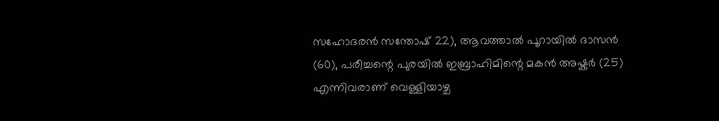സഹോദരന്‍ സന്തോഷ് 22), ആവത്താല്‍ പൂറായില്‍ ദാസന്‍ (60), പരീച്ചന്റെ പുരയില്‍ ഇബ്രാഹിമിന്റെ മകന്‍ അഷ്കര്‍ (25) എന്നിവരാണ് വെള്ളിയാഴ്ച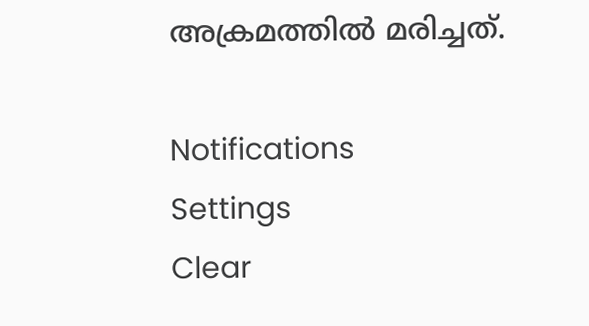അക്രമത്തില്‍ മരിച്ചത്.

Notifications
Settings
Clear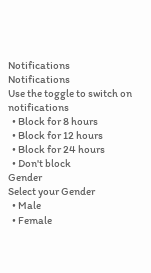Notifications
Notifications
Use the toggle to switch on notifications
  • Block for 8 hours
  • Block for 12 hours
  • Block for 24 hours
  • Don't block
Gender
Select your Gender
  • Male
  • Female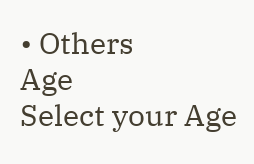• Others
Age
Select your Age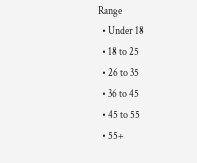Range
  • Under 18
  • 18 to 25
  • 26 to 35
  • 36 to 45
  • 45 to 55
  • 55+